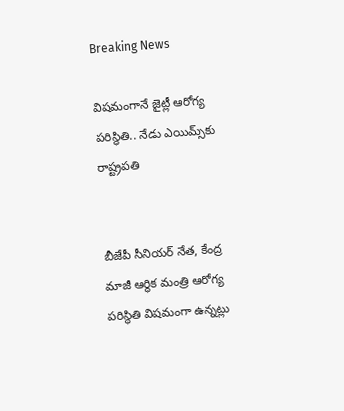Breaking News

విషమంగానే జైట్లీ ఆరోగ్య పరిస్థితి.. నేడు ఎయిమ్స్‌కు రాష్ట్రపతి


బీజేపీ సీనియర్ నేత, కేంద్ర మాజీ ఆర్థిక మంత్రి ఆరోగ్య పరిస్థితి విషమంగా ఉన్నట్లు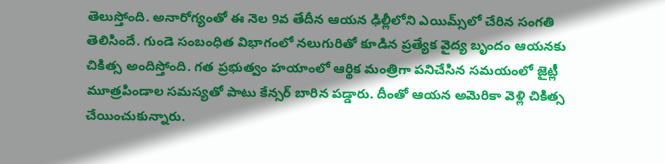తెలుస్తోంది. అనారోగ్యంతో ఈ నెల 9వ తేదీన ఆయన ఢిల్లీలోని ఎయిమ్స్‌లో చేరిన సంగతి తెలిసిందే. గుండె సంబంధిత విభాగంలో నలుగురితో కూడిన ప్రత్యేక వైద్య బృందం ఆయనకు చికిత్స అందిస్తోంది. గత ప్రభుత్వం హయాంలో ఆర్థిక మంత్రిగా పనిచేసిన సమయంలో జైట్లీ మూత్రపిండాల సమస్యతో పాటు కేన్సర్ బారిన పడ్డారు. దీంతో ఆయన అమెరికా వెళ్లి చికిత్స చేయించుకున్నారు.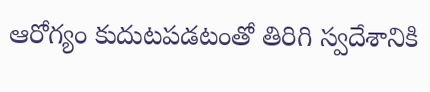ఆరోగ్యం కుదుటపడటంతో తిరిగి స్వదేశానికి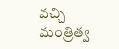వచ్చి మంత్రిత్వ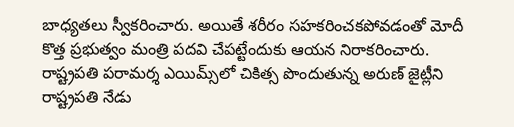బాధ్యతలు స్వీకరించారు. అయితే శరీరం సహకరించకపోవడంతో మోదీ కొత్త ప్రభుత్వం మంత్రి పదవి చేపట్టేందుకు ఆయన నిరాకరించారు. రాష్ట్రపతి పరామర్శ ఎయిమ్స్‌లో చికిత్స పొందుతున్న అరుణ్ జైట్లీని రాష్ట్రపతి నేడు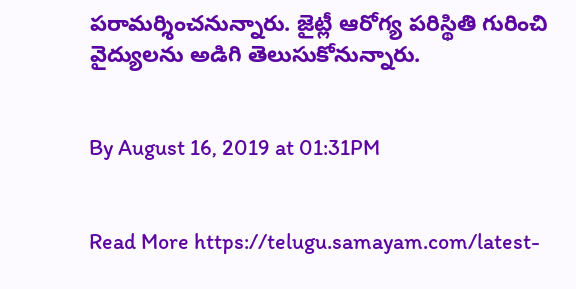పరామర్శించనున్నారు. జైట్లీ ఆరోగ్య పరిస్థితి గురించి వైద్యులను అడిగి తెలుసుకోనున్నారు.


By August 16, 2019 at 01:31PM


Read More https://telugu.samayam.com/latest-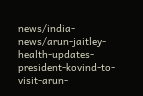news/india-news/arun-jaitley-health-updates-president-kovind-to-visit-arun-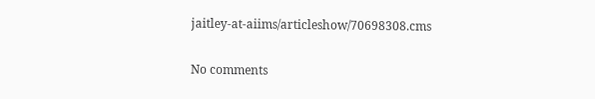jaitley-at-aiims/articleshow/70698308.cms

No comments